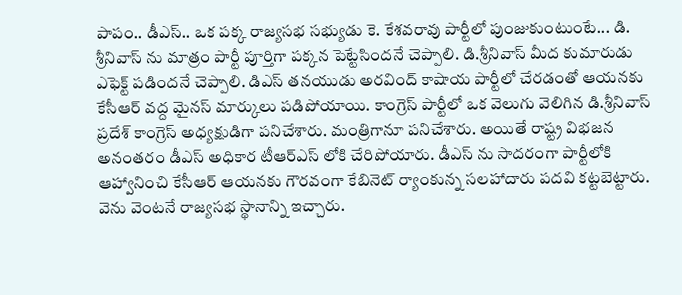పాపం.. డీఎస్.. ఒక పక్క రాజ్యసభ సభ్యుడు కె. కేశవరావు పార్టీలో పుంజుకుంటుంటే... డి. శ్రీనివాస్ ను మాత్రం పార్టీ పూర్తిగా పక్కన పెట్టేసిందనే చెప్పాలి. డి.శ్రీనివాస్ మీద కుమారుడు ఎఫెక్ట్ పడిందనే చెప్పాలి. డిఎస్ తనయుడు అరవింద్ కాషాయ పార్టీలో చేరడంతో ఆయనకు కేసీఆర్ వద్ద మైనస్ మార్కులు పడిపోయాయి. కాంగ్రెస్ పార్టీలో ఒక వెలుగు వెలిగిన డి.శ్రీనివాస్ ప్రదేశ్ కాంగ్రెస్ అధ్యక్షుడిగా పనిచేశారు. మంత్రిగానూ పనిచేశారు. అయితే రాష్ట్ర విభజన అనంతరం డీఎస్ అధికార టీఆర్ఎస్ లోకి చేరిపోయారు. డీఎస్ ను సాదరంగా పార్టీలోకి ఆహ్వానించి కేసీఆర్ ఆయనకు గౌరవంగా కేబినెట్ ర్యాంకున్న సలహాదారు పదవి కట్టబెట్టారు. వెను వెంటనే రాజ్యసభ స్థానాన్ని ఇచ్చారు.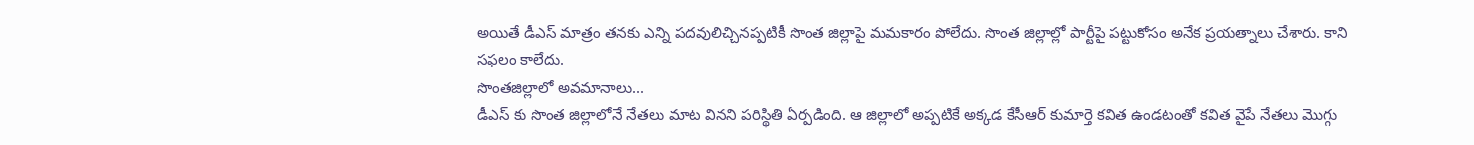అయితే డీఎస్ మాత్రం తనకు ఎన్ని పదవులిచ్చినప్పటికీ సొంత జిల్లాపై మమకారం పోలేదు. సొంత జిల్లాల్లో పార్టీపై పట్టుకోసం అనేక ప్రయత్నాలు చేశారు. కాని సఫలం కాలేదు.
సొంతజిల్లాలో అవమానాలు...
డీఎస్ కు సొంత జిల్లాలోనే నేతలు మాట వినని పరిస్థితి ఏర్పడింది. ఆ జిల్లాలో అప్పటికే అక్కడ కేసీఆర్ కుమార్తె కవిత ఉండటంతో కవిత వైపే నేతలు మొగ్గు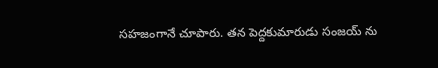సహజంగానే చూపారు. తన పెద్దకుమారుడు సంజయ్ ను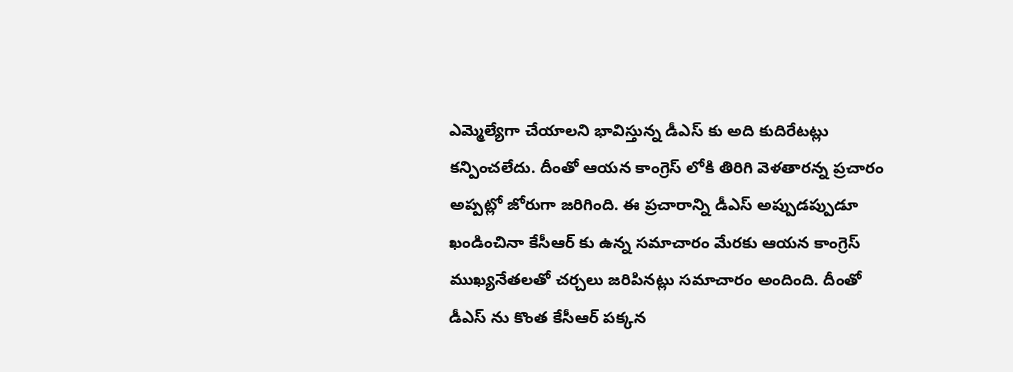ఎమ్మెల్యేగా చేయాలని భావిస్తున్న డీఎస్ కు అది కుదిరేటట్లు కన్పించలేదు. దీంతో ఆయన కాంగ్రెస్ లోకి తిరిగి వెళతారన్న ప్రచారం అప్పట్లో జోరుగా జరిగింది. ఈ ప్రచారాన్ని డీఎస్ అప్పుడప్పుడూ ఖండించినా కేసీఆర్ కు ఉన్న సమాచారం మేరకు ఆయన కాంగ్రెస్ ముఖ్యనేతలతో చర్చలు జరిపినట్లు సమాచారం అందింది. దీంతో డీఎస్ ను కొంత కేసీఆర్ పక్కన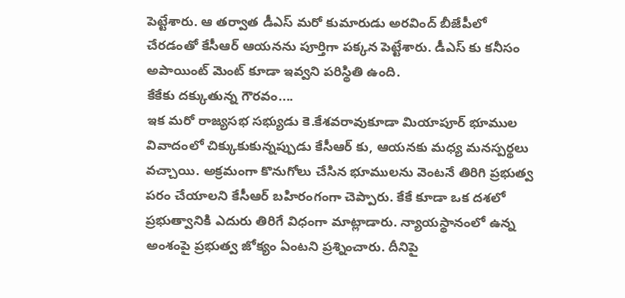పెట్టేశారు. ఆ తర్వాత డీఎస్ మరో కుమారుడు అరవింద్ బీజేపీలో చేరడంతో కేసీఆర్ ఆయనను పూర్తిగా పక్కన పెట్టేశారు. డీఎస్ కు కనీసం అపాయింట్ మెంట్ కూడా ఇవ్వని పరిస్థితి ఉంది.
కేకేకు దక్కుతున్న గౌరవం....
ఇక మరో రాజ్యసభ సభ్యుడు కె.కేశవరావుకూడా మియాపూర్ భూముల వివాదంలో చిక్కుకుకున్నప్పుడు కేసీఆర్ కు, ఆయనకు మధ్య మనస్పర్థలు వచ్చాయి. అక్రమంగా కొనుగోలు చేసిన భూములను వెంటనే తిరిగి ప్రభుత్వ పరం చేయాలని కేసీఆర్ బహిరంగంగా చెప్పారు. కేకే కూడా ఒక దశలో ప్రభుత్వానికి ఎదురు తిరిగే విధంగా మాట్లాడారు. న్యాయస్థానంలో ఉన్న అంశంపై ప్రభుత్వ జోక్యం ఏంటని ప్రశ్నించారు. దీనిపై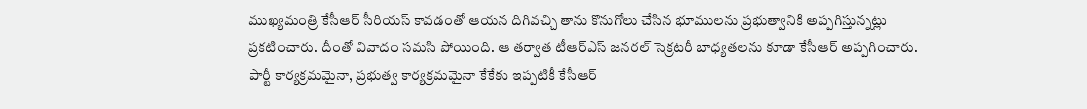ముఖ్యమంత్రి కేసీఆర్ సీరియస్ కావడంతో ఆయన దిగివచ్చి తాను కొనుగోలు చేసిన భూములను ప్రభుత్వానికి అప్పగిస్తున్నట్లు ప్రకటించారు. దీంతో వివాదం సమసి పోయింది. ఆ తర్వాత టీఆర్ఎస్ జనరల్ సెక్రటరీ బాధ్యతలను కూడా కేసీఆర్ అప్పగించారు. పార్టీ కార్యక్రమమైనా, ప్రభుత్వ కార్యక్రమమైనా కేకేకు ఇప్పటికీ కేసీఆర్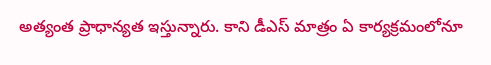అత్యంత ప్రాధాన్యత ఇస్తున్నారు. కాని డీఎస్ మాత్రం ఏ కార్యక్రమంలోనూ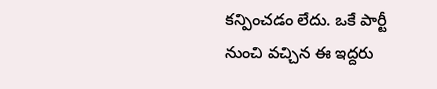కన్పించడం లేదు. ఒకే పార్టీ నుంచి వచ్చిన ఈ ఇద్దరు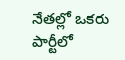నేతల్లో ఒకరు పార్టీలో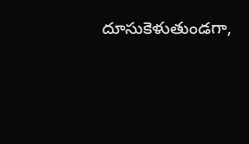దూసుకెళుతుండగా,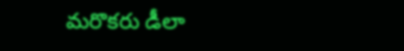మరొకరు డీలా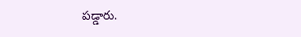పడ్డారు.